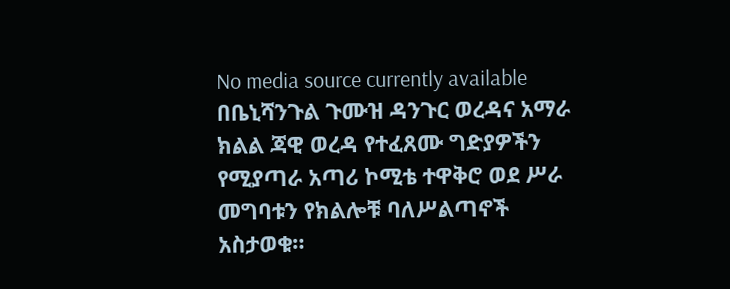No media source currently available
በቤኒሻንጉል ጉሙዝ ዳንጉር ወረዳና አማራ ክልል ጃዊ ወረዳ የተፈጸሙ ግድያዎችን የሚያጣራ አጣሪ ኮሚቴ ተዋቅሮ ወደ ሥራ መግባቱን የክልሎቹ ባለሥልጣኖች አስታወቁ።